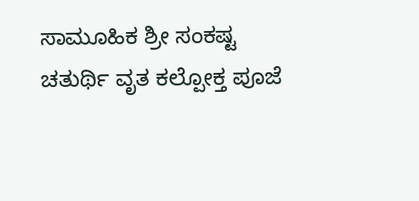ಸಾಮೂಹಿಕ ಶ್ರೀ ಸಂಕಷ್ಟ ಚತುರ್ಥಿ ವೃತ ಕಲ್ಪೋಕ್ತ ಪೂಜೆ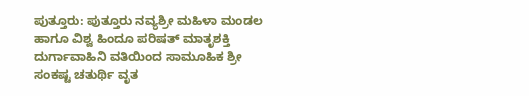ಪುತ್ತೂರು: ಪುತ್ತೂರು ನವ್ಯಶ್ರೀ ಮಹಿಳಾ ಮಂಡಲ ಹಾಗೂ ವಿಶ್ವ ಹಿಂದೂ ಪರಿಷತ್ ಮಾತೃಶಕ್ತಿ ದುರ್ಗಾವಾಹಿನಿ ವತಿಯಿಂದ ಸಾಮೂಹಿಕ ಶ್ರೀ ಸಂಕಷ್ಟ ಚತುರ್ಥಿ ವೃತ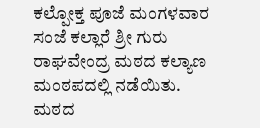ಕಲ್ಪೋಕ್ತ ಪೂಜೆ ಮಂಗಳವಾರ ಸಂಜೆ ಕಲ್ಲಾರೆ ಶ್ರೀ ಗುರು ರಾಘವೇಂದ್ರ ಮಠದ ಕಲ್ಯಾಣ ಮಂಠಪದಲ್ಲಿ ನಡೆಯಿತು. ಮಠದ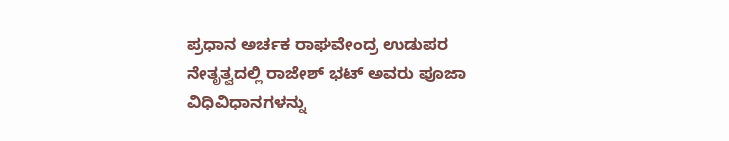ಪ್ರಧಾನ ಅರ್ಚಕ ರಾಘವೇಂದ್ರ ಉಡುಪರ ನೇತೃತ್ವದಲ್ಲಿ ರಾಜೇಶ್ ಭಟ್ ಅವರು ಪೂಜಾ ವಿಧಿವಿಧಾನಗಳನ್ನು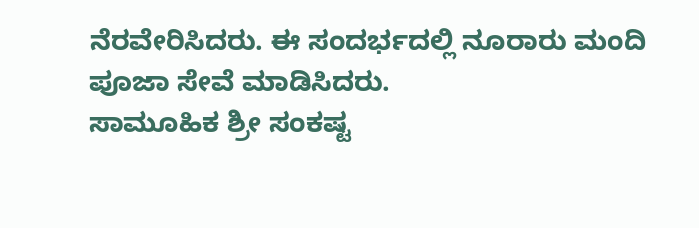ನೆರವೇರಿಸಿದರು. ಈ ಸಂದರ್ಭದಲ್ಲಿ ನೂರಾರು ಮಂದಿ ಪೂಜಾ ಸೇವೆ ಮಾಡಿಸಿದರು.
ಸಾಮೂಹಿಕ ಶ್ರೀ ಸಂಕಷ್ಟ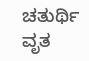ಚತುರ್ಥಿ ವೃತ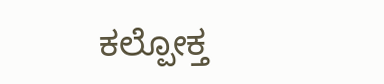ಕಲ್ಪೋಕ್ತ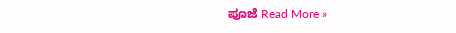ಪೂಜೆ Read More »